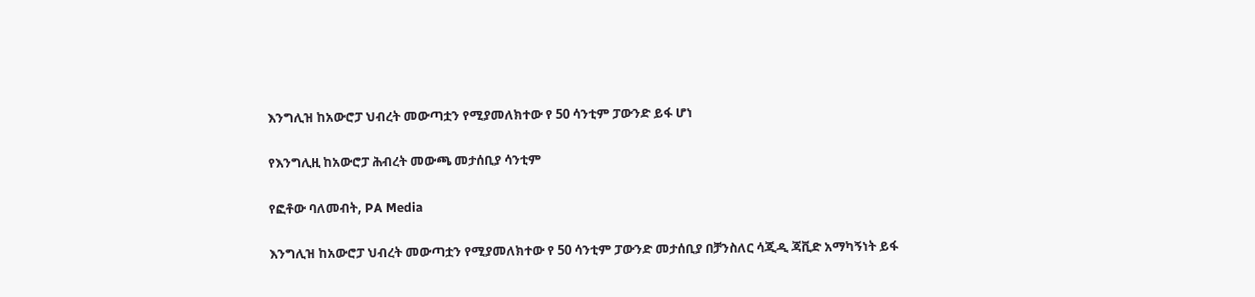እንግሊዝ ከአውሮፓ ህብረት መውጣቷን የሚያመለክተው የ 50 ሳንቲም ፓውንድ ይፋ ሆነ

የእንግሊዚ ከአውሮፓ ሕብረት መውጫ መታሰቢያ ሳንቲም

የፎቶው ባለመብት, PA Media

እንግሊዝ ከአውሮፓ ህብረት መውጣቷን የሚያመለክተው የ 50 ሳንቲም ፓውንድ መታሰቢያ በቻንስለር ሳጂዲ ጃቪድ አማካኝነት ይፋ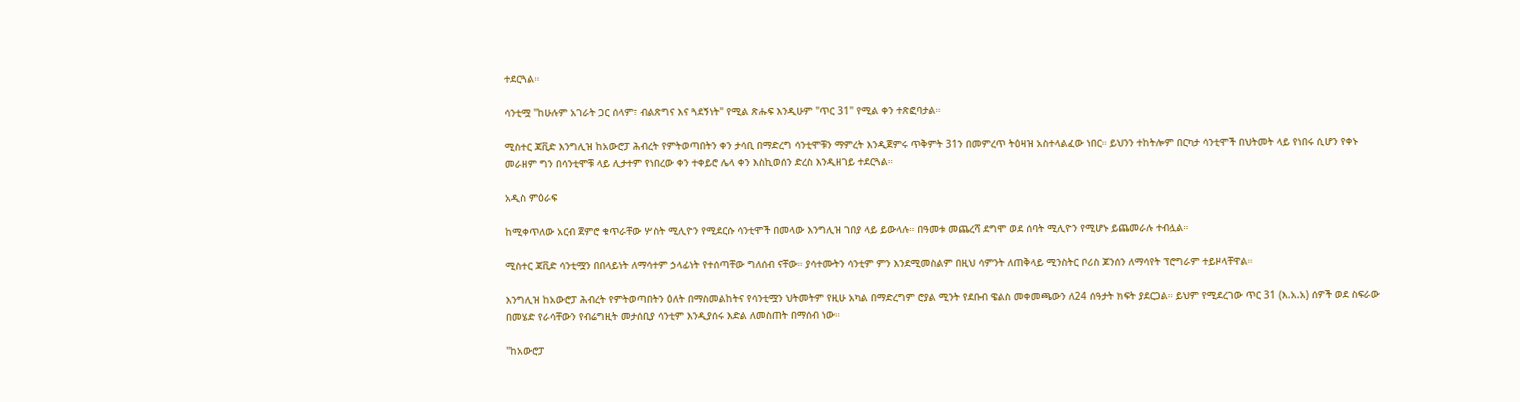ተደርጓል።

ሳንቲሟ "ከሁሉም አገራት ጋር ሰላም፣ ብልጽግና እና ጓደኝነት" የሚል ጽሑፍ እንዲሁም "ጥር 31" የሚል ቀን ተጽፎባታል።

ሚስተር ጃቪድ እንግሊዝ ከአውሮፓ ሕብረት የምትወጣበትን ቀን ታሳቢ በማድረግ ሳንቲሞቹን ማምረት እንዲጀምሩ ጥቅምት 31ን በመምረጥ ትዕዛዝ አስተላልፈው ነበር። ይህንን ተከትሎም በርካታ ሳንቲሞች በህትመት ላይ የነበሩ ሲሆን የቀኑ መራዘም ግን በሳንቲሞቹ ላይ ሊታተም የነበረው ቀን ተቀይሮ ሌላ ቀን እስኪወሰን ድረስ እንዲዘገይ ተደርጓል።

አዲስ ምዕራፍ

ከሚቀጥለው አርብ ጀምሮ ቁጥራቸው ሦስት ሚሊዮን የሚደርሱ ሳንቲሞች በመላው እንግሊዝ ገበያ ላይ ይውላሉ። በዓመቱ መጨረሻ ደግሞ ወደ ሰባት ሚሊዮን የሚሆኑ ይጨመራሉ ተብሏል።

ሚስተር ጃቪድ ሳንቲሟን በበላይነት ለማሳተም ኃላፊነት የተሰጣቸው ግለሰብ ናቸው። ያሳተሙትን ሳንቲም ምን እንደሚመስልም በዚህ ሳምንት ለጠቅላይ ሚንስትር ቦሪስ ጆንሰን ለማሳየት ፕሮግራም ተይዞላቸዋል።

እንግሊዝ ከአውሮፓ ሕብረት የምትወጣበትን ዕለት በማስመልከትና የሳንቲሟን ህትመትም የዚሁ አካል በማድረግም ሮያል ሚንት የደቡብ ዌልስ መቀመጫውን ለ24 ሰዓታት ክፍት ያደርጋል። ይህም የሚደረገው ጥር 31 (እ.አ.አ) ሰዎች ወደ ስፍራው በመሄድ የራሳቸውን የብሬግዚት መታሰቢያ ሳንቲም እንዲያሰሩ እድል ለመስጠት በማሰብ ነው።

"ከአውሮፓ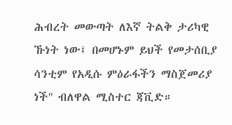ሕብረት መውጣት ለእኛ ትልቅ ታሪካዊ ኹነት ነው፤ በመሆኑም ይህች የመታሰቢያ ሳንቲም የአዲሱ ምዕራፋችን ማስጀመሪያ ነች" ብለዋል ሚስተር ጃቪድ።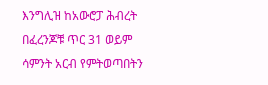እንግሊዝ ከአውሮፓ ሕብረት በፈረንጆቹ ጥር 31 ወይም ሳምንት አርብ የምትወጣበትን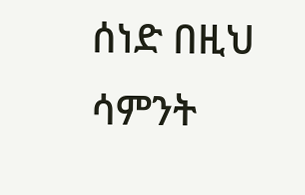ሰነድ በዚህ ሳምንት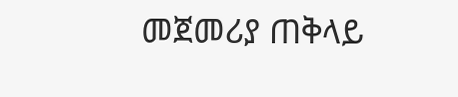መጀመሪያ ጠቅላይ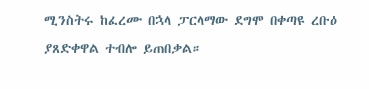ሚንስትሩ ከፈረሙ በኋላ ፓርላማው ደግሞ በቀጣዩ ረቡዕ ያጸድቀዋል ተብሎ ይጠበቃል።